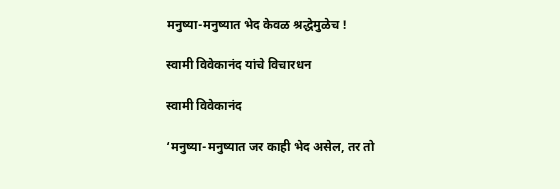मनुष्या-मनुष्यात भेद केवळ श्रद्धेमुळेच !

स्वामी विवेकानंद यांचे विचारधन

स्वामी विवेकानंद

‘मनुष्या-मनुष्यात जर काही भेद असेल, तर तो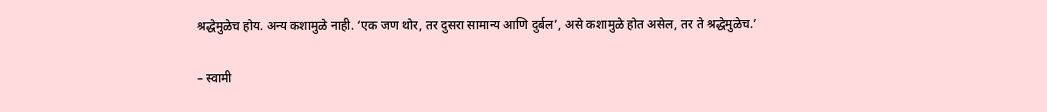श्रद्धेमुळेच होय. अन्य कशामुळे नाही. ‘एक जण थोर, तर दुसरा सामान्य आणि दुर्बल’, असे कशामुळे होत असेल, तर ते श्रद्धेमुळेच.’

– स्वामी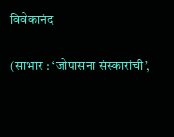विवेकानंद

(साभार : ‘जोपासना संस्कारांची’,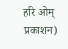हरि ओम् प्रकाशन)